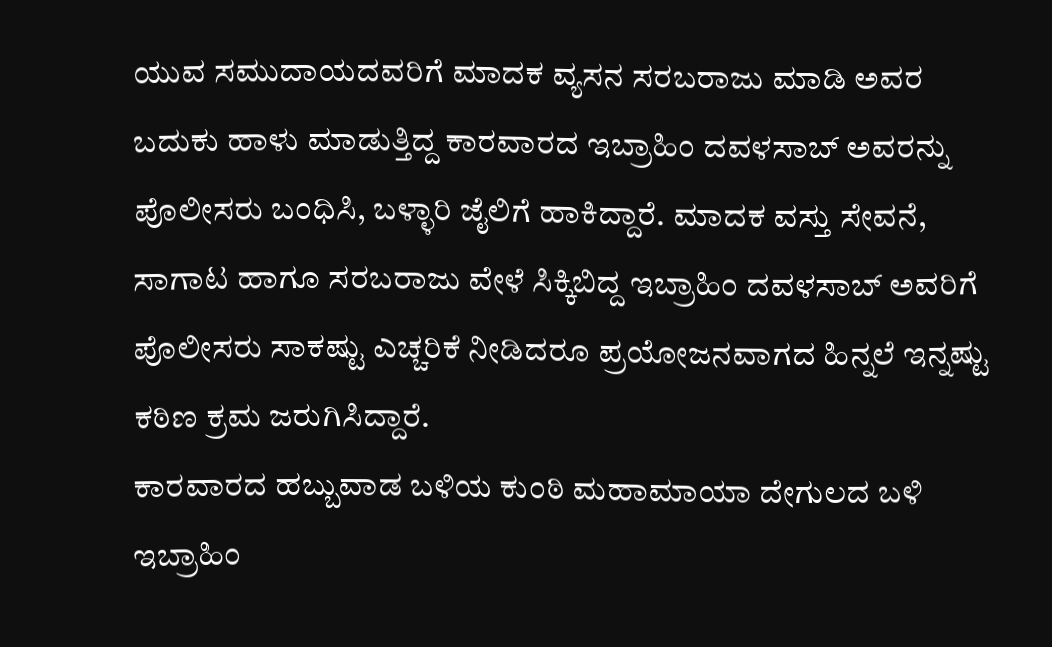ಯುವ ಸಮುದಾಯದವರಿಗೆ ಮಾದಕ ವ್ಯಸನ ಸರಬರಾಜು ಮಾಡಿ ಅವರ ಬದುಕು ಹಾಳು ಮಾಡುತ್ತಿದ್ದ ಕಾರವಾರದ ಇಬ್ರಾಹಿಂ ದವಳಸಾಬ್ ಅವರನ್ನು ಪೊಲೀಸರು ಬಂಧಿಸಿ, ಬಳ್ಳಾರಿ ಜೈಲಿಗೆ ಹಾಕಿದ್ದಾರೆ. ಮಾದಕ ವಸ್ತು ಸೇವನೆ, ಸಾಗಾಟ ಹಾಗೂ ಸರಬರಾಜು ವೇಳೆ ಸಿಕ್ಕಿಬಿದ್ದ ಇಬ್ರಾಹಿಂ ದವಳಸಾಬ್ ಅವರಿಗೆ ಪೊಲೀಸರು ಸಾಕಷ್ಟು ಎಚ್ಚರಿಕೆ ನೀಡಿದರೂ ಪ್ರಯೋಜನವಾಗದ ಹಿನ್ನಲೆ ಇನ್ನಷ್ಟು ಕಠಿಣ ಕ್ರಮ ಜರುಗಿಸಿದ್ದಾರೆ.
ಕಾರವಾರದ ಹಬ್ಬುವಾಡ ಬಳಿಯ ಕುಂಠಿ ಮಹಾಮಾಯಾ ದೇಗುಲದ ಬಳಿ ಇಬ್ರಾಹಿಂ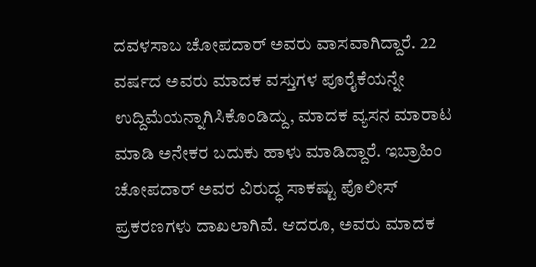ದವಳಸಾಬ ಚೋಪದಾರ್ ಅವರು ವಾಸವಾಗಿದ್ದಾರೆ. 22 ವರ್ಷದ ಅವರು ಮಾದಕ ವಸ್ತುಗಳ ಪೂರೈಕೆಯನ್ನೇ ಉದ್ದಿಮೆಯನ್ನಾಗಿಸಿಕೊಂಡಿದ್ದು, ಮಾದಕ ವ್ಯಸನ ಮಾರಾಟ ಮಾಡಿ ಅನೇಕರ ಬದುಕು ಹಾಳು ಮಾಡಿದ್ದಾರೆ. ಇಬ್ರಾಹಿಂ ಚೋಪದಾರ್ ಅವರ ವಿರುದ್ಧ ಸಾಕಷ್ಟು ಪೊಲೀಸ್ ಪ್ರಕರಣಗಳು ದಾಖಲಾಗಿವೆ. ಆದರೂ, ಅವರು ಮಾದಕ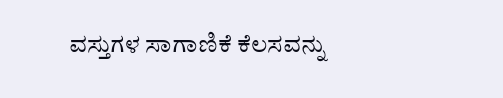ವಸ್ತುಗಳ ಸಾಗಾಣಿಕೆ ಕೆಲಸವನ್ನು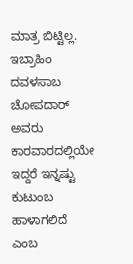ಮಾತ್ರ ಬಿಟ್ಟಿಲ್ಲ.
ಇಬ್ರಾಹಿಂ ದವಳಸಾಬ ಚೋಪದಾರ್ ಅವರು ಕಾರವಾರದಲ್ಲಿಯೇ ಇದ್ದರೆ ಇನ್ನಷ್ಟು ಕುಟುಂಬ ಹಾಳಾಗಲಿದೆ ಎಂಬ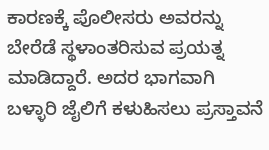ಕಾರಣಕ್ಕೆ ಪೊಲೀಸರು ಅವರನ್ನು ಬೇರೆಡೆ ಸ್ಥಳಾಂತರಿಸುವ ಪ್ರಯತ್ನ ಮಾಡಿದ್ದಾರೆ. ಅದರ ಭಾಗವಾಗಿ ಬಳ್ಳಾರಿ ಜೈಲಿಗೆ ಕಳುಹಿಸಲು ಪ್ರಸ್ತಾವನೆ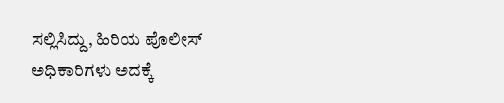ಸಲ್ಲಿಸಿದ್ದು, ಹಿರಿಯ ಪೊಲೀಸ್ ಅಧಿಕಾರಿಗಳು ಅದಕ್ಕೆ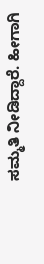ಸಮ್ಮತಿ ನೀಡಿದ್ದಾರೆ. ಹೀಗಾಗಿ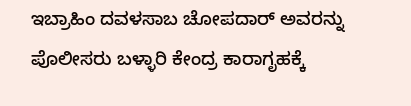ಇಬ್ರಾಹಿಂ ದವಳಸಾಬ ಚೋಪದಾರ್ ಅವರನ್ನು ಪೊಲೀಸರು ಬಳ್ಳಾರಿ ಕೇಂದ್ರ ಕಾರಾಗೃಹಕ್ಕೆ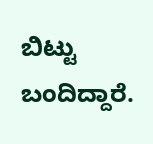ಬಿಟ್ಟು ಬಂದಿದ್ದಾರೆ.